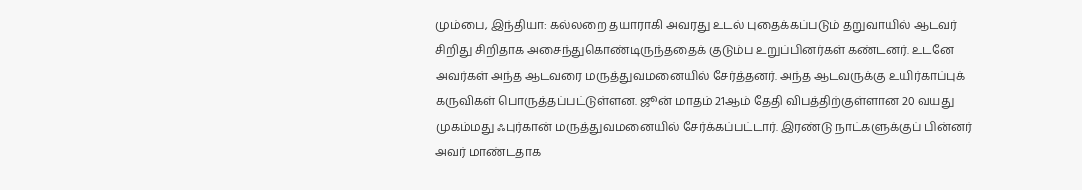மும்பை, இந்தியா: கல்லறை தயாராகி அவரது உடல் புதைக்கப்படும் தறுவாயில் ஆடவர் சிறிது சிறிதாக அசைந்துகொண்டிருந்ததைக் குடும்ப உறுப்பினர்கள் கண்டனர். உடனே அவர்கள் அந்த ஆடவரை மருத்துவமனையில் சேர்த்தனர். அந்த ஆடவருக்கு உயிர்காப்புக் கருவிகள் பொருத்தப்பட்டுள்ளன. ஜூன் மாதம் 21ஆம் தேதி விபத்திற்குள்ளான 20 வயது முகம்மது ஃபுர்கான் மருத்துவமனையில் சேர்க்கப்பட்டார். இரண்டு நாட்களுக்குப் பின்னர் அவர் மாண்டதாக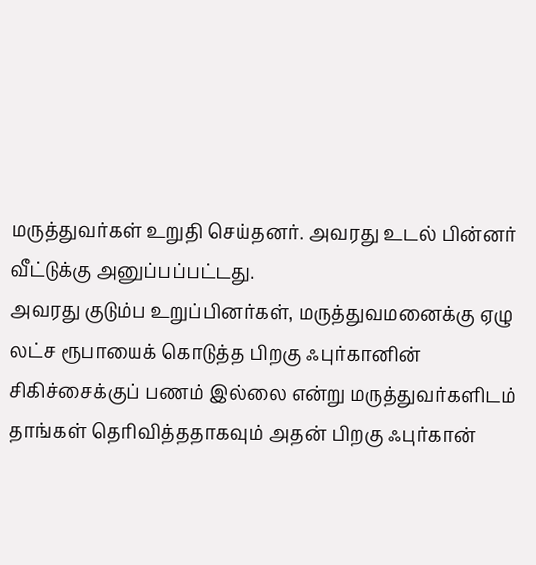மருத்துவர்கள் உறுதி செய்தனர். அவரது உடல் பின்னர் வீட்டுக்கு அனுப்பப்பட்டது.
அவரது குடும்ப உறுப்பினர்கள், மருத்துவமனைக்கு ஏழு லட்ச ரூபாயைக் கொடுத்த பிறகு ஃபுர்கானின் சிகிச்சைக்குப் பணம் இல்லை என்று மருத்துவர்களிடம் தாங்கள் தெரிவித்ததாகவும் அதன் பிறகு ஃபுர்கான்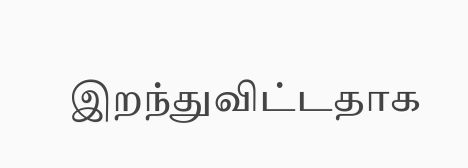இறந்துவிட்டதாக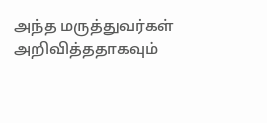அந்த மருத்துவர்கள் அறிவித்ததாகவும்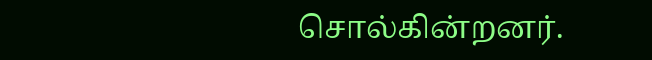சொல்கின்றனர்.